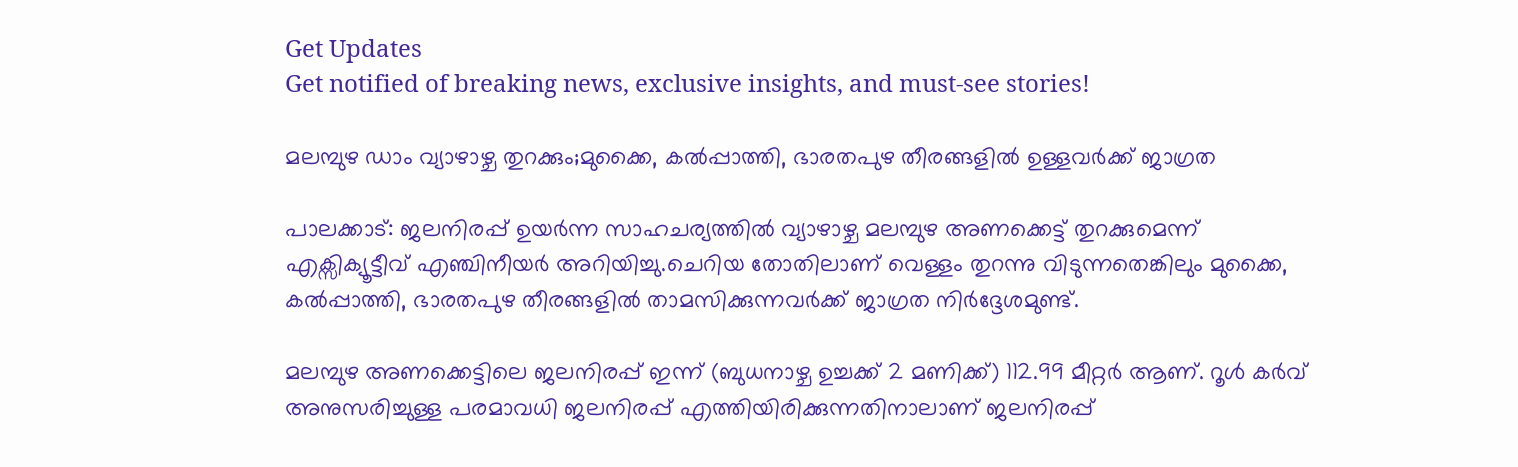Get Updates
Get notified of breaking news, exclusive insights, and must-see stories!

മലമ്പുഴ ഡാം വ്യാഴാഴ്ച തുറക്കും;മുക്കൈ, കൽപ്പാത്തി, ഭാരതപുഴ തീരങ്ങളിൽ ഉള്ളവർക്ക് ജാഗ്രത

പാലക്കാട്: ജലനിരപ്പ് ഉയർന്ന സാഹചര്യത്തിൽ വ്യാഴാഴ്ച മലമ്പുഴ അണക്കെട്ട് തുറക്കുമെന്ന് എക്സിക്യൂട്ടീവ് എഞ്ചിനീയർ അറിയിച്ചു.ചെറിയ തോതിലാണ് വെള്ളം തുറന്നു വിടുന്നതെങ്കിലും മുക്കൈ, കൽപ്പാത്തി, ഭാരതപുഴ തീരങ്ങളിൽ താമസിക്കുന്നവർക്ക് ജാഗ്രത നിർദ്ദേശമുണ്ട്.

മലമ്പുഴ അണക്കെട്ടിലെ ജലനിരപ്പ് ഇന്ന് (ബുധനാഴ്ച ഉച്ചക്ക് 2 മണിക്ക്) 112.99 മീറ്റർ ആണ്. റൂൾ കർവ് അനുസരിച്ചുള്ള പരമാവധി ജലനിരപ്പ് എത്തിയിരിക്കുന്നതിനാലാണ് ജലനിരപ്പ്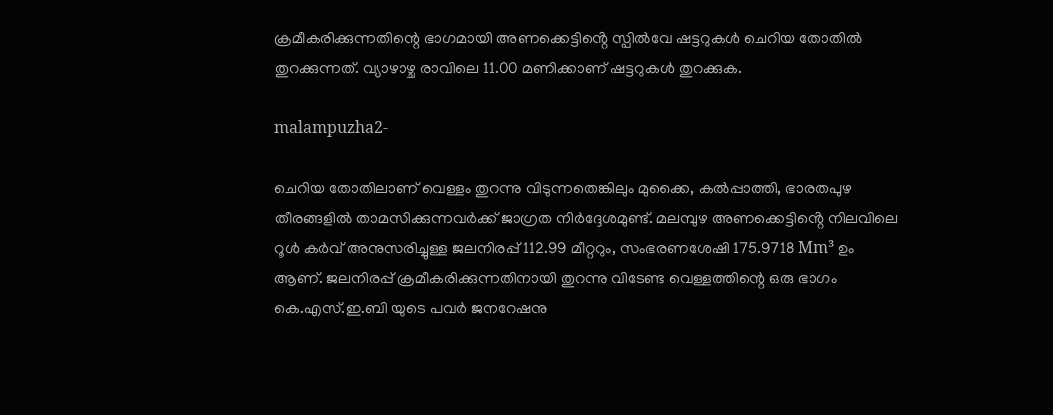ക്രമീകരിക്കുന്നതിന്റെ ഭാഗമായി അണക്കെട്ടിൻ്റെ സ്പിൽവേ ഷട്ടറുകൾ ചെറിയ തോതിൽ തുറക്കുന്നത്. വ്യാഴാഴ്ച രാവിലെ 11.00 മണിക്കാണ് ഷട്ടറുകൾ തുറക്കുക.

malampuzha2-

ചെറിയ തോതിലാണ് വെള്ളം തുറന്നു വിടുന്നതെങ്കിലും മുക്കൈ, കൽപ്പാത്തി, ഭാരതപുഴ തീരങ്ങളിൽ താമസിക്കുന്നവർക്ക് ജാഗ്രത നിർദ്ദേശമുണ്ട്. മലമ്പുഴ അണക്കെട്ടിൻ്റെ നിലവിലെ റൂൾ കർവ് അനുസരിച്ചുള്ള ജലനിരപ്പ് 112.99 മീറ്ററും, സംഭരണശേഷി 175.9718 Mm³ ഉം ആണ്. ജലനിരപ്പ് ക്രമീകരിക്കുന്നതിനായി തുറന്നു വിടേണ്ട വെള്ളത്തിന്റെ ഒരു ഭാഗം കെ.എസ്.ഇ.ബി യുടെ പവർ ജനറേഷനു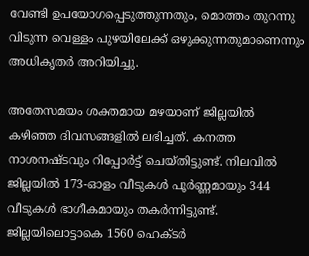വേണ്ടി ഉപയോഗപ്പെടുത്തുന്നതും, മൊത്തം തുറന്നു വിടുന്ന വെള്ളം പുഴയിലേക്ക് ഒഴുക്കുന്നതുമാണെന്നും അധികൃതർ അറിയിച്ചു.

അതേസമയം ശക്തമായ മഴയാണ് ജില്ലയിൽ കഴിഞ്ഞ ദിവസങ്ങളിൽ ലഭിച്ചത്. കനത്ത നാശനഷ്ടവും റിപ്പോർട്ട് ചെയ്തിട്ടുണ്ട്. നിലവില്‍ ജില്ലയില്‍ 173-ഓളം വീടുകള്‍ പൂര്‍ണ്ണമായും 344 വീടുകള്‍ ഭാഗീകമായും തകര്‍ന്നിട്ടുണ്ട്. ജില്ലയിലൊട്ടാകെ 1560 ഹെക്ടര്‍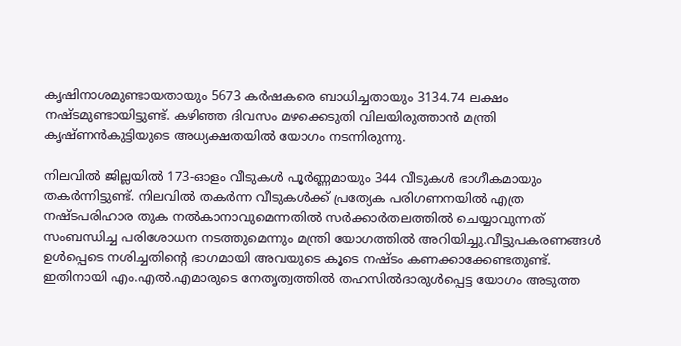കൃഷിനാശമുണ്ടായതായും 5673 കര്‍ഷകരെ ബാധിച്ചതായും 3134.74 ലക്ഷം നഷ്ടമുണ്ടായിട്ടുണ്ട്. കഴിഞ്ഞ ദിവസം മഴക്കെടുതി വിലയിരുത്താൻ മന്ത്രി കൃഷ്ണൻകുട്ടിയുടെ അധ്യക്ഷതയിൽ യോഗം നടന്നിരുന്നു.

നിലവില്‍ ജില്ലയില്‍ 173-ഓളം വീടുകള്‍ പൂര്‍ണ്ണമായും 344 വീടുകള്‍ ഭാഗീകമായും തകര്‍ന്നിട്ടുണ്ട്. നിലവില്‍ തകര്‍ന്ന വീടുകള്‍ക്ക് പ്രത്യേക പരിഗണനയില്‍ എത്ര നഷ്ടപരിഹാര തുക നല്‍കാനാവുമെന്നതില്‍ സര്‍ക്കാര്‍തലത്തില്‍ ചെയ്യാവുന്നത് സംബന്ധിച്ച പരിശോധന നടത്തുമെന്നും മന്ത്രി യോഗത്തില്‍ അറിയിച്ചു.വീട്ടുപകരണങ്ങള്‍ ഉള്‍പ്പെടെ നശിച്ചതിന്റെ ഭാഗമായി അവയുടെ കൂടെ നഷ്ടം കണക്കാക്കേണ്ടതുണ്ട്. ഇതിനായി എം.എല്‍.എമാരുടെ നേതൃത്വത്തില്‍ തഹസില്‍ദാരുള്‍പ്പെട്ട യോഗം അടുത്ത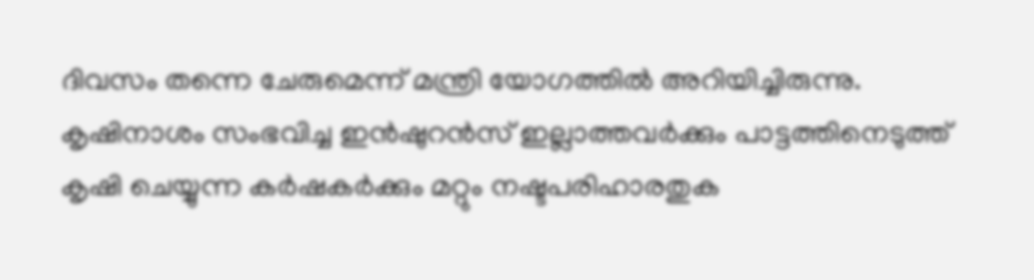ദിവസം തന്നെ ചേരുമെന്ന് മന്ത്രി യോഗത്തിൽ അറിയിച്ചിരുന്നു. കൃഷിനാശം സംഭവിച്ച ഇന്‍ഷുറന്‍സ് ഇല്ലാത്തവര്‍ക്കും പാട്ടത്തിനെടുത്ത് കൃഷി ചെയ്യുന്ന കര്‍ഷകര്‍ക്കും മറ്റും നഷ്ടപരിഹാരതുക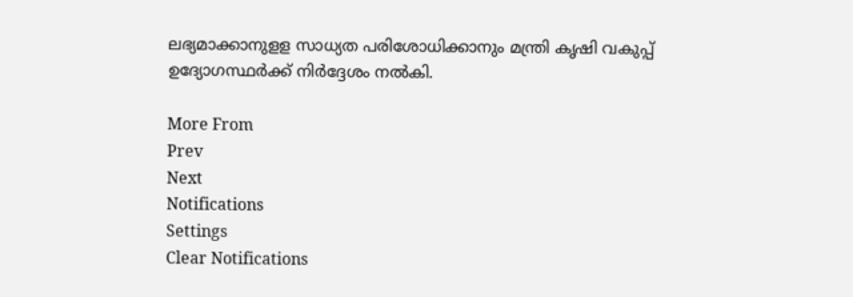ലഭ്യമാക്കാനുളള സാധ്യത പരിശോധിക്കാനും മന്ത്രി കൃഷി വകുപ്പ് ഉദ്യോഗസ്ഥര്‍ക്ക് നിര്‍ദ്ദേശം നല്‍കി.

More From
Prev
Next
Notifications
Settings
Clear Notifications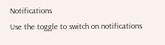Notifications
Use the toggle to switch on notifications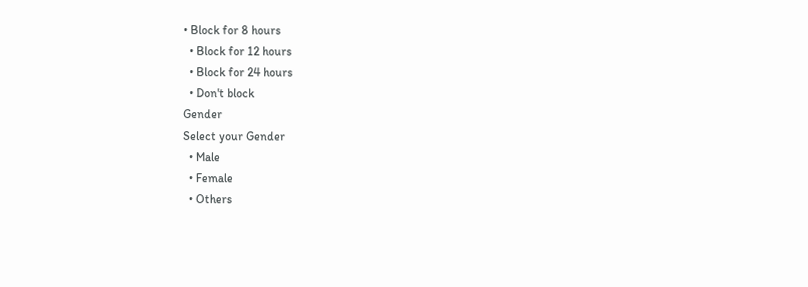• Block for 8 hours
  • Block for 12 hours
  • Block for 24 hours
  • Don't block
Gender
Select your Gender
  • Male
  • Female
  • Others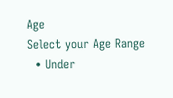Age
Select your Age Range
  • Under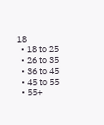18
  • 18 to 25
  • 26 to 35
  • 36 to 45
  • 45 to 55
  • 55+